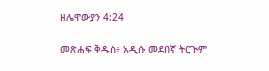ዘሌዋውያን 4:24

መጽሐፍ ቅዱስ፥ አዲሱ መደበኛ ትርጒም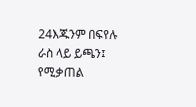24እጁንም በፍየሉ ራስ ላይ ይጫን፤ የሚቃጠል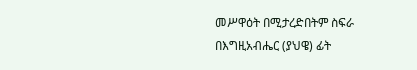መሥዋዕት በሚታረድበትም ስፍራ በእግዚአብሔር (ያህዌ) ፊት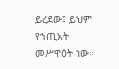ይረደው፤ ይህም የኀጢአት መሥዋዕት ነው።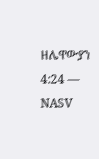ዘሌዋውያን 4:24 — NASV